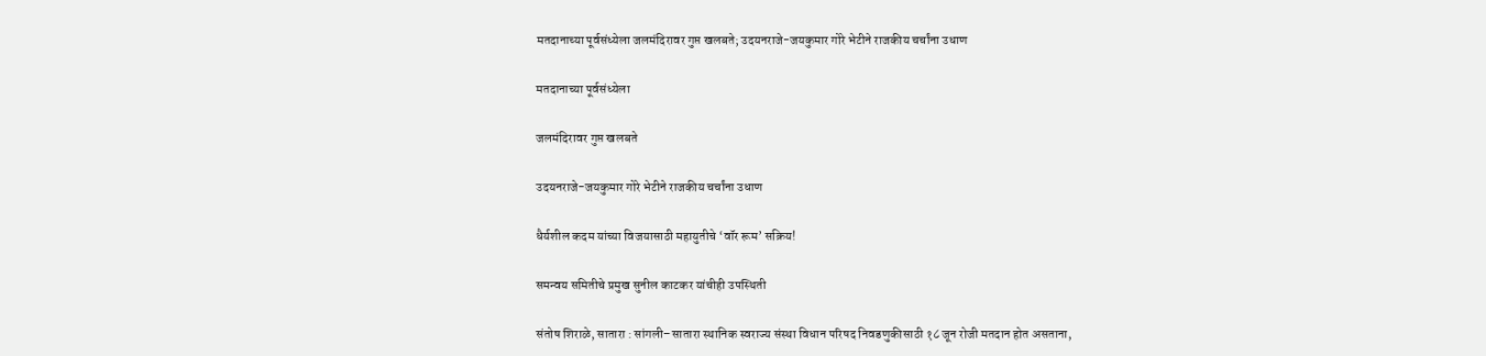मतदानाच्या पूर्वसंध्येला जलमंदिरावर गुप्त खलबते; उदयनराजे-जयकुमार गोरे भेटीने राजकीय चर्चांना उधाण

मतदानाच्या पूर्वसंध्येला

जलमंदिरावर गुप्त खलबते

उदयनराजे-जयकुमार गोरे भेटीने राजकीय चर्चांना उधाण

धैर्यशील कदम यांच्या विजयासाठी महायुतीचे ‘वॉर रूम’ सक्रिय!

समन्वय समितीचे प्रमुख सुनील काटकर यांचीही उपस्थिती

संतोष शिराळे, सातारा : सांगली–सातारा स्थानिक स्वराज्य संस्था विधान परिषद निवडणुकीसाठी १८ जून रोजी मतदान होत असताना,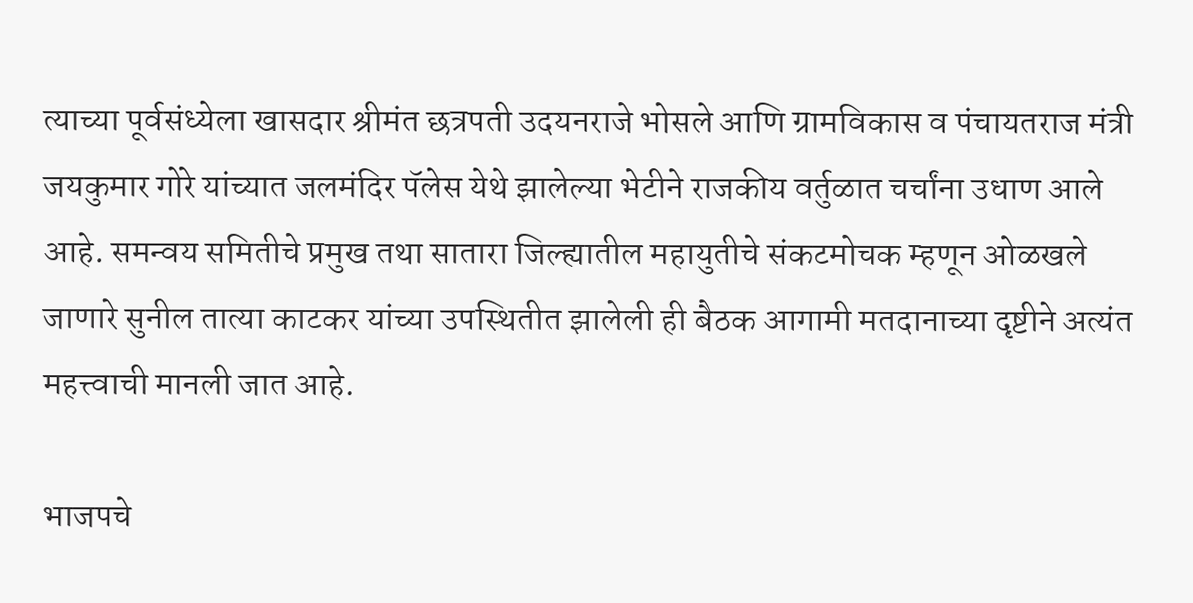त्याच्या पूर्वसंध्येला खासदार श्रीमंत छत्रपती उदयनराजे भोसले आणि ग्रामविकास व पंचायतराज मंत्री जयकुमार गोरे यांच्यात जलमंदिर पॅलेस येथे झालेल्या भेटीने राजकीय वर्तुळात चर्चांना उधाण आले आहे. समन्वय समितीचे प्रमुख तथा सातारा जिल्ह्यातील महायुतीचे संकटमोचक म्हणून ओळखले जाणारे सुनील तात्या काटकर यांच्या उपस्थितीत झालेली ही बैठक आगामी मतदानाच्या दृष्टीने अत्यंत महत्त्वाची मानली जात आहे.

भाजपचे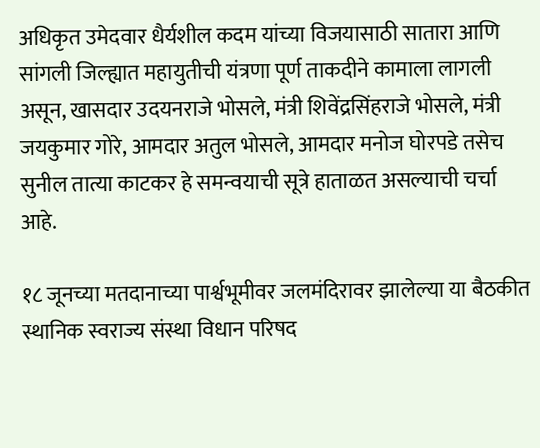अधिकृत उमेदवार धैर्यशील कदम यांच्या विजयासाठी सातारा आणि सांगली जिल्ह्यात महायुतीची यंत्रणा पूर्ण ताकदीने कामाला लागली असून, खासदार उदयनराजे भोसले, मंत्री शिवेंद्रसिंहराजे भोसले, मंत्री जयकुमार गोरे, आमदार अतुल भोसले, आमदार मनोज घोरपडे तसेच सुनील तात्या काटकर हे समन्वयाची सूत्रे हाताळत असल्याची चर्चा आहे.

१८ जूनच्या मतदानाच्या पार्श्वभूमीवर जलमंदिरावर झालेल्या या बैठकीत स्थानिक स्वराज्य संस्था विधान परिषद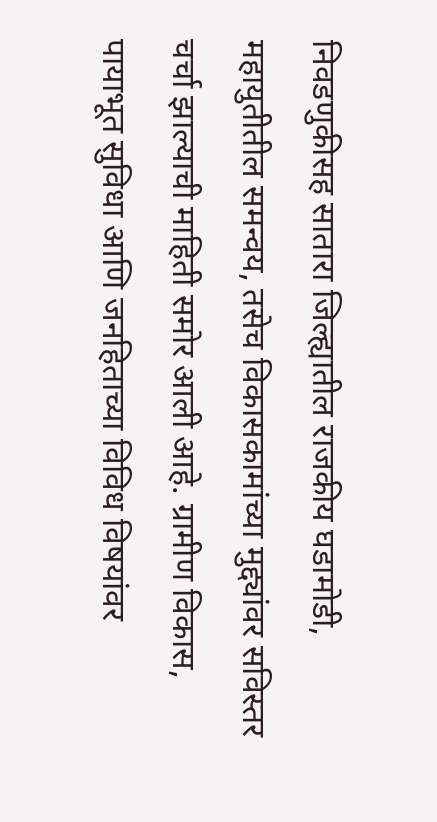निवडणुकीसह सातारा जिल्ह्यातील राजकीय घडामोडी, महायुतीतील समन्वय, तसेच विकासकामांच्या मुद्द्यांवर सविस्तर चर्चा झाल्याची माहिती समोर आली आहे. ग्रामीण विकास, पायाभूत सुविधा आणि जनहिताच्या विविध विषयांवर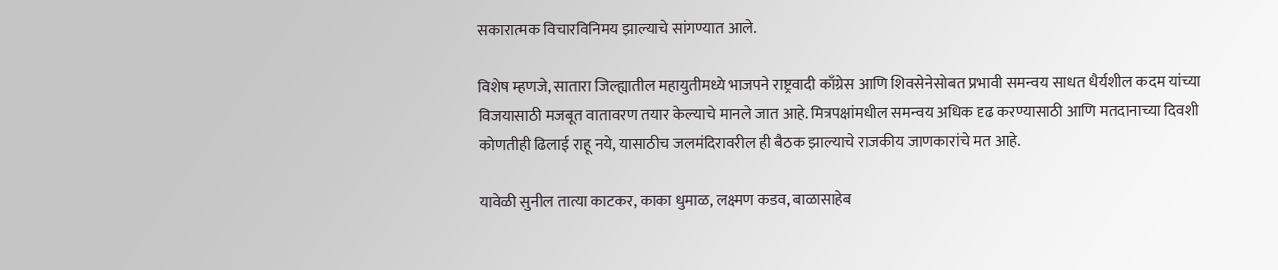सकारात्मक विचारविनिमय झाल्याचे सांगण्यात आले.

विशेष म्हणजे, सातारा जिल्ह्यातील महायुतीमध्ये भाजपने राष्ट्रवादी काँग्रेस आणि शिवसेनेसोबत प्रभावी समन्वय साधत धैर्यशील कदम यांच्या विजयासाठी मजबूत वातावरण तयार केल्याचे मानले जात आहे. मित्रपक्षांमधील समन्वय अधिक दृढ करण्यासाठी आणि मतदानाच्या दिवशी कोणतीही ढिलाई राहू नये, यासाठीच जलमंदिरावरील ही बैठक झाल्याचे राजकीय जाणकारांचे मत आहे.

यावेळी सुनील तात्या काटकर, काका धुमाळ, लक्ष्मण कडव, बाळासाहेब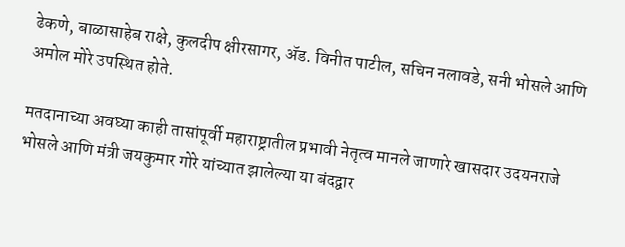ढेकणे, बाळासाहेब राक्षे, कुलदीप क्षीरसागर, ॲड. विनीत पाटील, सचिन नलावडे, सनी भोसले आणि अमोल मोरे उपस्थित होते.

मतदानाच्या अवघ्या काही तासांपूर्वी महाराष्ट्रातील प्रभावी नेतृत्व मानले जाणारे खासदार उदयनराजे भोसले आणि मंत्री जयकुमार गोरे यांच्यात झालेल्या या बंदद्वार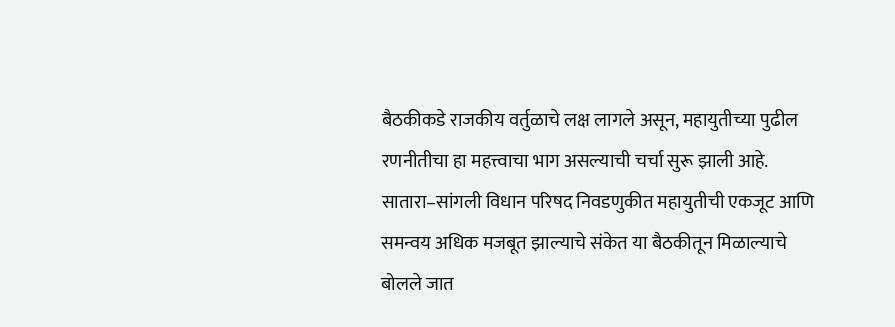बैठकीकडे राजकीय वर्तुळाचे लक्ष लागले असून, महायुतीच्या पुढील रणनीतीचा हा महत्त्वाचा भाग असल्याची चर्चा सुरू झाली आहे. सातारा–सांगली विधान परिषद निवडणुकीत महायुतीची एकजूट आणि समन्वय अधिक मजबूत झाल्याचे संकेत या बैठकीतून मिळाल्याचे बोलले जात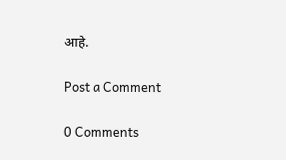आहे.

Post a Comment

0 Comments